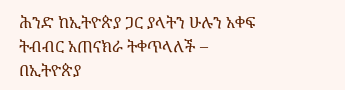ሕንድ ከኢትዮጵያ ጋር ያላትን ሁሉን አቀፍ ትብብር አጠናክራ ትቀጥላለች – በኢትዮጵያ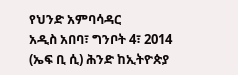የህንድ አምባሳዳር
አዲስ አበባ፣ ግንቦት 4፣ 2014 (ኤፍ ቢ ሲ) ሕንድ ከኢትዮጵያ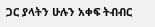ጋር ያላትን ሁሉን አቀፍ ትብብር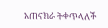አጠናክራ ትቀጥላለች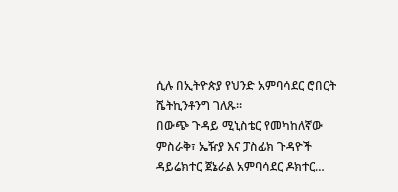ሲሉ በኢትዮጵያ የህንድ አምባሳደር ሮበርት ሼትኪንቶንግ ገለጹ፡፡
በውጭ ጉዳይ ሚኒስቴር የመካከለኛው ምስራቅ፣ ኤዥያ እና ፓስፊክ ጉዳዮች ዳይሬክተር ጀኔራል አምባሳደር ዶክተር…